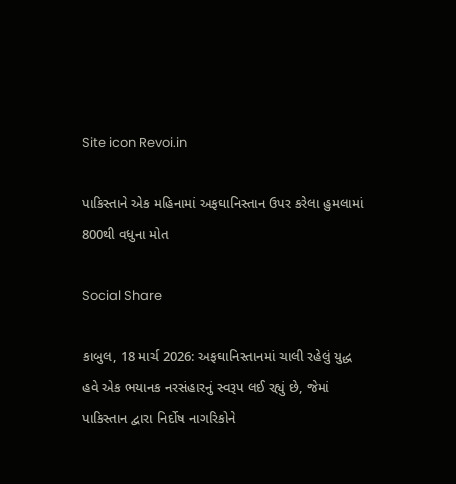Site icon Revoi.in

પાકિસ્તાને એક મહિનામાં અફઘાનિસ્તાન ઉપર કરેલા હુમલામાં 800થી વધુના મોત

Social Share

કાબુલ, 18 માર્ચ 2026: અફઘાનિસ્તાનમાં ચાલી રહેલું યુદ્ધ હવે એક ભયાનક નરસંહારનું સ્વરૂપ લઈ રહ્યું છે, જેમાં પાકિસ્તાન દ્વારા નિર્દોષ નાગરિકોને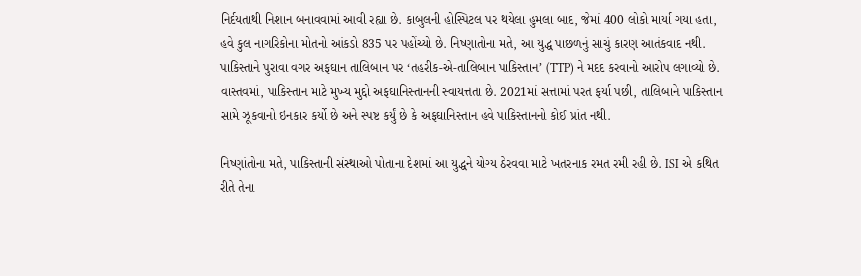નિર્દયતાથી નિશાન બનાવવામાં આવી રહ્યા છે. કાબુલની હોસ્પિટલ પર થયેલા હુમલા બાદ, જેમાં 400 લોકો માર્યા ગયા હતા, હવે કુલ નાગરિકોના મોતનો આંકડો 835 પર પહોંચ્યો છે. નિષ્ણાતોના મતે, આ યુદ્ધ પાછળનું સાચું કારણ આતંકવાદ નથી. પાકિસ્તાને પુરાવા વગર અફઘાન તાલિબાન પર ‘તહરીક-એ-તાલિબાન પાકિસ્તાન’ (TTP) ને મદદ કરવાનો આરોપ લગાવ્યો છે. વાસ્તવમાં, પાકિસ્તાન માટે મુખ્ય મુદ્દો અફઘાનિસ્તાનની સ્વાયત્તતા છે. 2021માં સત્તામાં પરત ફર્યા પછી, તાલિબાને પાકિસ્તાન સામે ઝૂકવાનો ઇનકાર કર્યો છે અને સ્પષ્ટ કર્યું છે કે અફઘાનિસ્તાન હવે પાકિસ્તાનનો કોઈ પ્રાંત નથી.

નિષ્ણાંતોના મતે, પાકિસ્તાની સંસ્થાઓ પોતાના દેશમાં આ યુદ્ધને યોગ્ય ઠેરવવા માટે ખતરનાક રમત રમી રહી છે. ISI એ કથિત રીતે તેના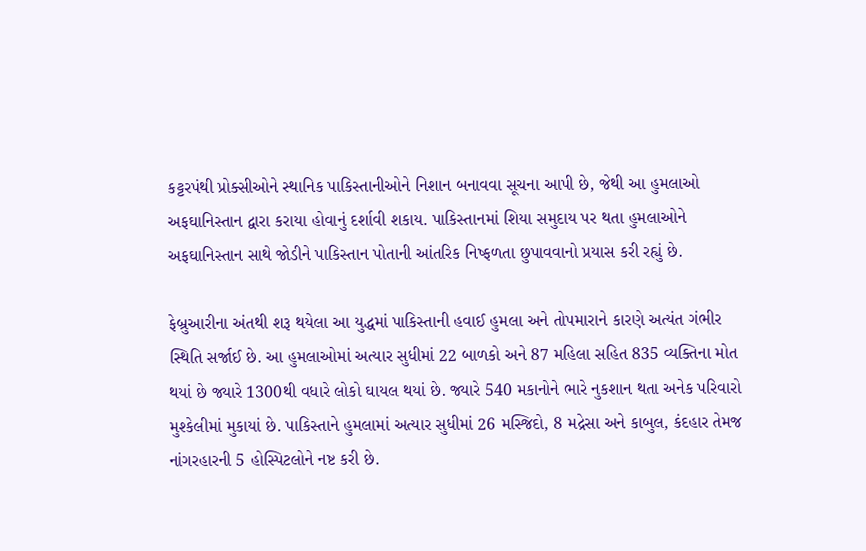કટ્ટરપંથી પ્રોક્સીઓને સ્થાનિક પાકિસ્તાનીઓને નિશાન બનાવવા સૂચના આપી છે, જેથી આ હુમલાઓ અફઘાનિસ્તાન દ્વારા કરાયા હોવાનું દર્શાવી શકાય. પાકિસ્તાનમાં શિયા સમુદાય પર થતા હુમલાઓને અફઘાનિસ્તાન સાથે જોડીને પાકિસ્તાન પોતાની આંતરિક નિષ્ફળતા છુપાવવાનો પ્રયાસ કરી રહ્યું છે.

ફેબ્રુઆરીના અંતથી શરૂ થયેલા આ યુદ્ધમાં પાકિસ્તાની હવાઈ હુમલા અને તોપમારાને કારણે અત્યંત ગંભીર સ્થિતિ સર્જાઈ છે. આ હુમલાઓમાં અત્યાર સુધીમાં 22 બાળકો અને 87 મહિલા સહિત 835 વ્યક્તિના મોત થયાં છે જ્યારે 1300થી વધારે લોકો ઘાયલ થયાં છે. જ્યારે 540 મકાનોને ભારે નુકશાન થતા અનેક પરિવારો મુશ્કેલીમાં મુકાયાં છે. પાકિસ્તાને હુમલામાં અત્યાર સુધીમાં 26 મસ્જિદો, 8 મદ્રેસા અને કાબુલ, કંદહાર તેમજ નાંગરહારની 5 હોસ્પિટલોને નષ્ટ કરી છે.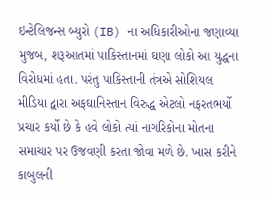ઇન્ટેલિજન્સ બ્યુરો (IB) ના અધિકારીઓના જણાવ્યા મુજબ, શરૂઆતમાં પાકિસ્તાનમાં ઘણા લોકો આ યુદ્ધના વિરોધમાં હતા. પરંતુ પાકિસ્તાની તંત્રએ સોશિયલ મીડિયા દ્વારા અફઘાનિસ્તાન વિરુદ્ધ એટલો નફરતભર્યો પ્રચાર કર્યો છે કે હવે લોકો ત્યાં નાગરિકોના મોતના સમાચાર પર ઉજવણી કરતા જોવા મળે છે. ખાસ કરીને કાબુલની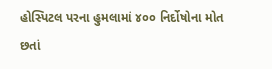હોસ્પિટલ પરના હુમલામાં ૪૦૦ નિર્દોષોના મોત છતાં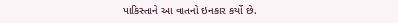પાકિસ્તાને આ વાતનો ઇનકાર કર્યો છે.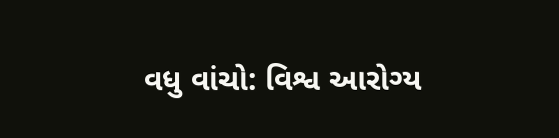વધુ વાંચો: વિશ્વ આરોગ્ય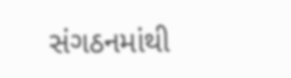સંગઠનમાંથી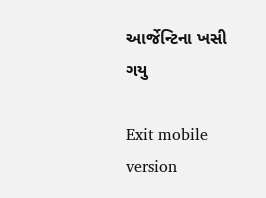આર્જેન્ટિના ખસી ગયુ

Exit mobile version